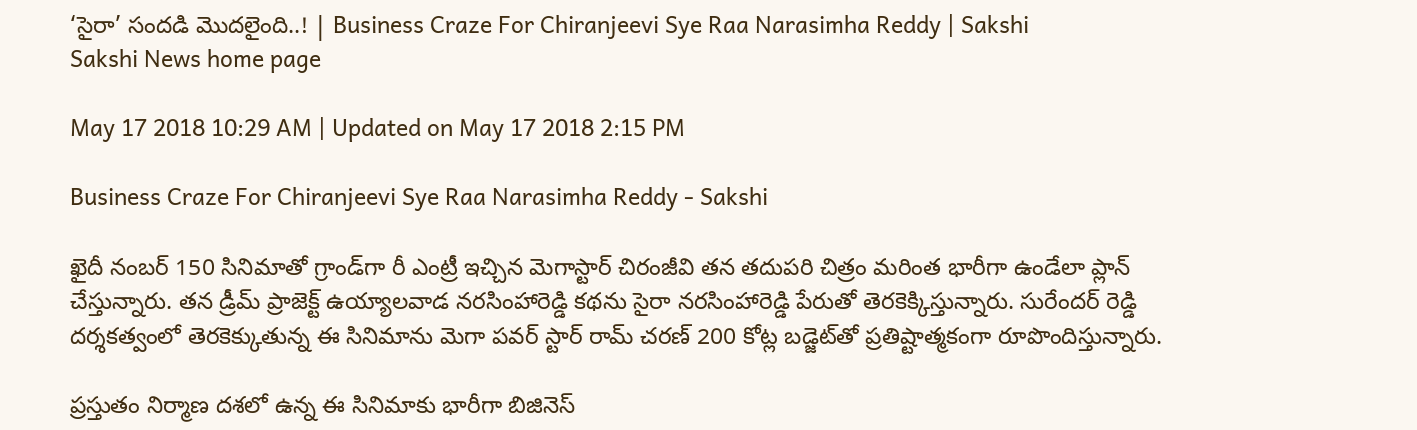‘సైరా’ సందడి మొదలైంది..! | Business Craze For Chiranjeevi Sye Raa Narasimha Reddy | Sakshi
Sakshi News home page

May 17 2018 10:29 AM | Updated on May 17 2018 2:15 PM

Business Craze For Chiranjeevi Sye Raa Narasimha Reddy - Sakshi

ఖైదీ నంబర్‌ 150 సినిమాతో గ్రాండ్‌గా రీ ఎంట్రీ ఇచ్చిన మెగాస్టార్‌ చిరంజీవి తన తదుపరి చిత్రం మరింత భారీగా ఉండేలా ప్లాన్‌ చేస్తున్నారు. తన డ్రీమ్‌ ప్రాజెక్ట్‌ ఉయ్యాలవాడ నరసింహారెడ్డి కథను సైరా నరసింహారెడ్డి పేరుతో తెరకెక్కిస్తున్నారు. సురేందర్‌ రెడ్డి దర్శకత్వంలో తెరకెక్కుతున్న ఈ సినిమాను మెగా పవర్‌ స్టార్‌ రామ్‌ చరణ్‌ 200 కోట్ల బడ్జెట్‌తో ప్రతిష్టాత్మకంగా రూపొందిస్తున్నారు.

ప్రస్తుతం నిర్మాణ దశలో ఉన్న ఈ సినిమాకు భారీగా బిజినెస్‌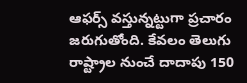ఆఫర్స్‌ వస్తున్నట్టుగా ప్రచారం జరుగుతోంది. కేవలం తెలుగు రాష్ట్రాల నుంచే దాదాపు 150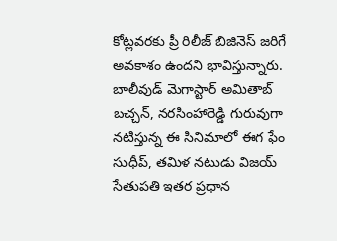కోట్లవరకు ప్రీ రిలీజ్‌ బిజినెస్‌ జరిగే అవకాశం ఉందని భావిస్తున్నారు. బాలీవుడ్‌ మెగాస్టార్‌ అమితాబ్‌ బచ్చన్‌, నరసింహారెడ్డి గురువుగా నటిస్తున్న ఈ సినిమాలో ఈగ ఫేం సుధీప్‌, తమిళ నటుడు విజయ్‌ సేతుపతి ఇతర ప్రధాన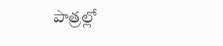పాత్రల్లో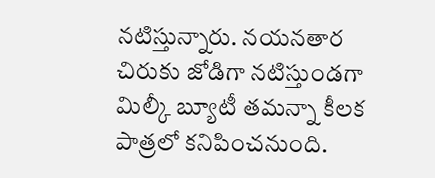నటిస్తున్నారు. నయనతార చిరుకు జోడిగా నటిస్తుండగా మిల్కీ బ్యూటీ తమన్నా కీలక పాత్రలో కనిపించనుంది.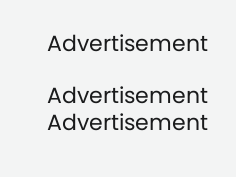Advertisement

Advertisement
Advertisement